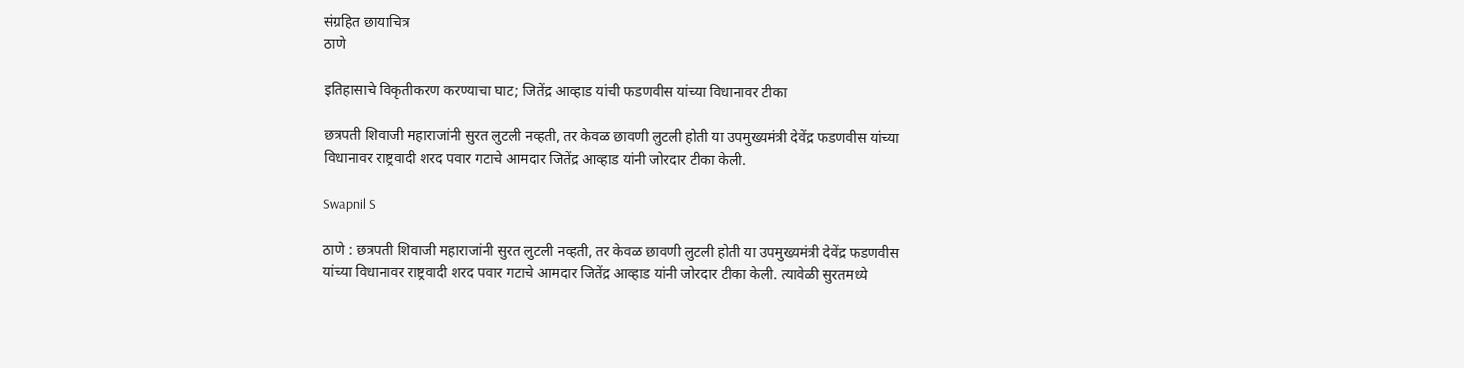संग्रहित छायाचित्र
ठाणे

इतिहासाचे विकृतीकरण करण्याचा घाट; जितेंद्र आव्हाड यांची फडणवीस यांच्या विधानावर टीका

छत्रपती शिवाजी महाराजांनी सुरत लुटली नव्हती, तर केवळ छावणी लुटली होती या उपमुख्यमंत्री देवेंद्र फडणवीस यांच्या विधानावर राष्ट्रवादी शरद पवार गटाचे आमदार जितेंद्र आव्हाड यांनी जोरदार टीका केली.

Swapnil S

ठाणे : छत्रपती शिवाजी महाराजांनी सुरत लुटली नव्हती, तर केवळ छावणी लुटली होती या उपमुख्यमंत्री देवेंद्र फडणवीस यांच्या विधानावर राष्ट्रवादी शरद पवार गटाचे आमदार जितेंद्र आव्हाड यांनी जोरदार टीका केली. त्यावेळी सुरतमध्ये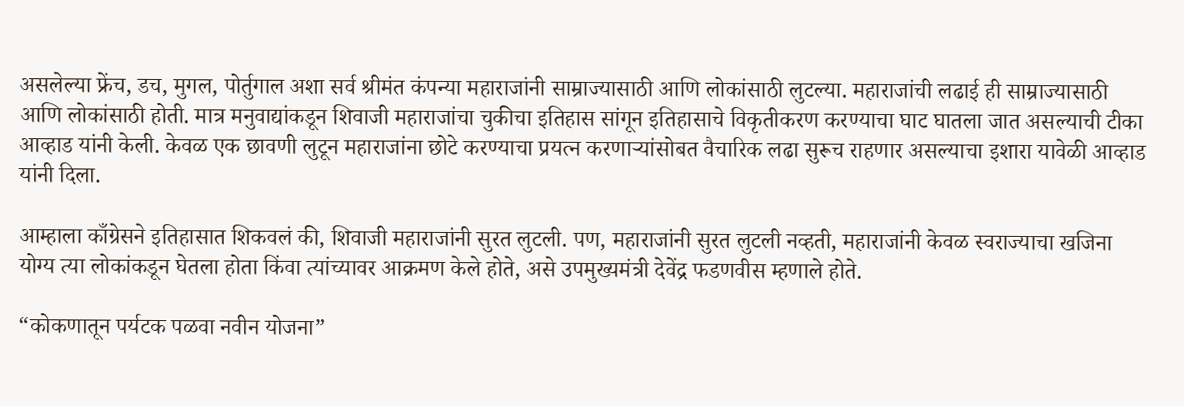असलेल्या फ्रेंच, डच, मुगल, पोर्तुगाल अशा सर्व श्रीमंत कंपन्या महाराजांनी साम्राज्यासाठी आणि लोकांसाठी लुटल्या. महाराजांची लढाई ही साम्राज्यासाठी आणि लोकांसाठी होती. मात्र मनुवाद्यांकडून शिवाजी महाराजांचा चुकीचा इतिहास सांगून इतिहासाचे विकृतीकरण करण्याचा घाट घातला जात असल्याची टीका आव्हाड यांनी केली. केवळ एक छावणी लुटून महाराजांना छोटे करण्याचा प्रयत्न करणाऱ्यांसोबत वैचारिक लढा सुरूच राहणार असल्याचा इशारा यावेळी आव्हाड यांनी दिला.

आम्हाला काँग्रेसने इतिहासात शिकवलं की, शिवाजी महाराजांनी सुरत लुटली. पण, महाराजांनी सुरत लुटली नव्हती, महाराजांनी केवळ स्वराज्याचा खजिना योग्य त्या लोकांकडून घेतला होता किंवा त्यांच्यावर आक्रमण केले होते, असे उपमुख्यमंत्री देवेंद्र फडणवीस म्हणाले होते.

“कोकणातून पर्यटक पळवा नवीन योजना”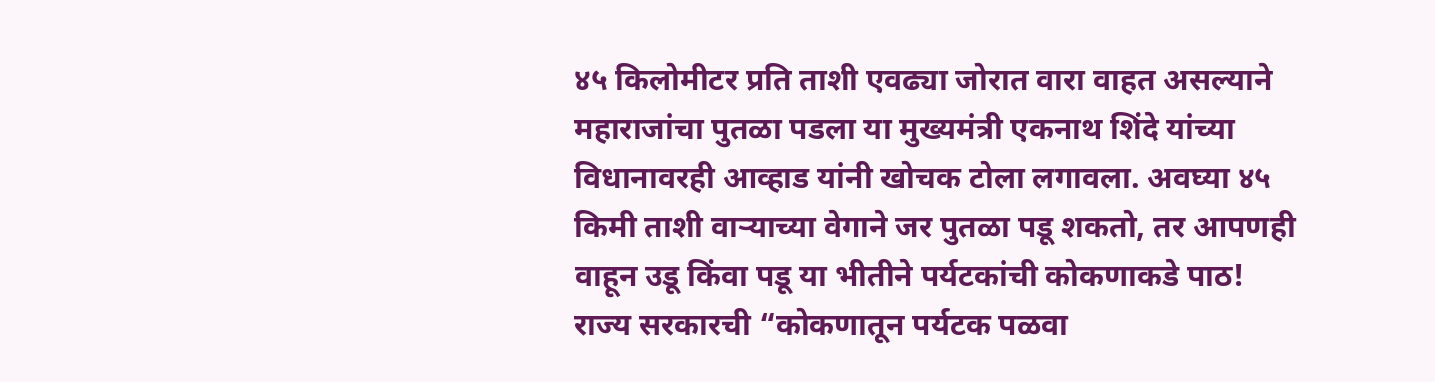४५ किलोमीटर प्रति ताशी एवढ्या जोरात वारा वाहत असल्याने महाराजांचा पुतळा पडला या मुख्यमंत्री एकनाथ शिंदे यांच्या विधानावरही आव्हाड यांनी खोचक टोला लगावला. अवघ्या ४५ किमी ताशी वाऱ्याच्या वेगाने जर पुतळा पडू शकतो, तर आपणही वाहून उडू किंवा पडू या भीतीने पर्यटकांची कोकणाकडे पाठ! राज्य सरकारची “कोकणातून पर्यटक पळवा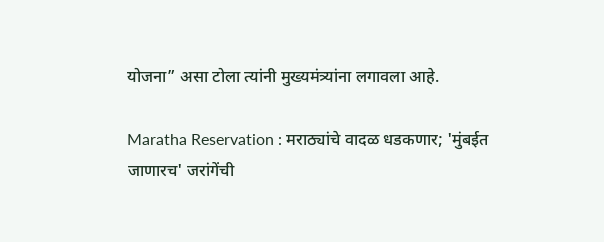योजना” असा टोला त्यांनी मुख्यमंत्र्यांना लगावला आहे.

Maratha Reservation : मराठ्यांचे वादळ धडकणार; 'मुंबईत जाणारच' जरांगेंची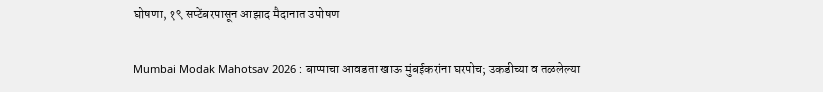घोषणा, १९ सप्टेंबरपासून आझाद मैदानात उपोषण

Mumbai Modak Mahotsav 2026 : बाप्पाचा आवडता खाऊ मुंबईकरांना घरपोच; उकडीच्या व तळलेल्या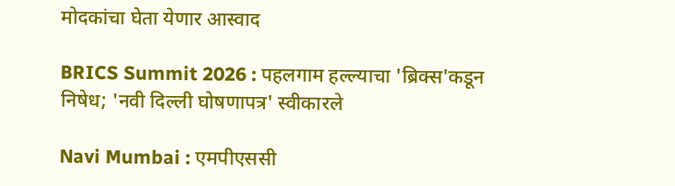मोदकांचा घेता येणार आस्वाद

BRICS Summit 2026 : पहलगाम हल्ल्याचा 'ब्रिक्स'कडून निषेध; 'नवी दिल्ली घोषणापत्र' स्वीकारले

Navi Mumbai : एमपीएससी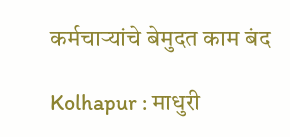कर्मचाऱ्यांचे बेमुदत काम बंद

Kolhapur : माधुरी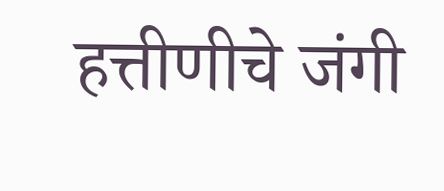हत्तीणीचे जंगी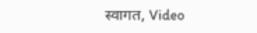स्वागत, Video